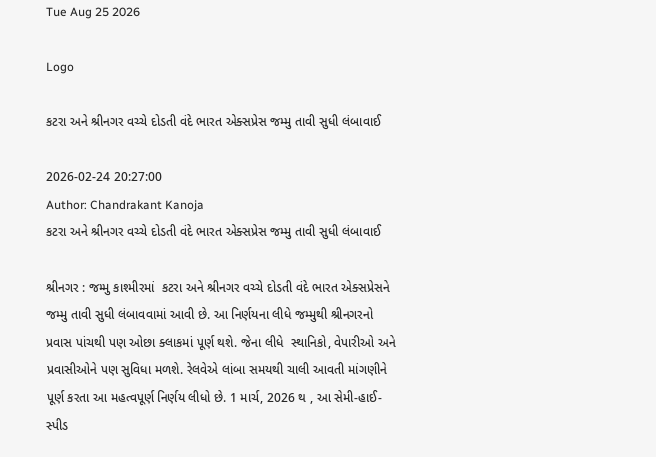Tue Aug 25 2026

Logo

કટરા અને શ્રીનગર વચ્ચે દોડતી વંદે ભારત એક્સપ્રેસ જમ્મુ તાવી સુધી લંબાવાઈ

2026-02-24 20:27:00
Author: Chandrakant Kanoja
કટરા અને શ્રીનગર વચ્ચે દોડતી વંદે ભારત એક્સપ્રેસ જમ્મુ તાવી સુધી લંબાવાઈ

શ્રીનગર : જમ્મુ કાશ્મીરમાં  કટરા અને શ્રીનગર વચ્ચે દોડતી વંદે ભારત એક્સપ્રેસને જમ્મુ તાવી સુધી લંબાવવામાં આવી છે. આ નિર્ણયના લીધે જમ્મુથી શ્રીનગરનો પ્રવાસ પાંચથી પણ ઓછા ક્લાકમાં પૂર્ણ થશે. જેના લીધે  સ્થાનિકો, વેપારીઓ અને પ્રવાસીઓને પણ સુવિધા મળશે. રેલવેએ લાંબા સમયથી ચાલી આવતી માંગણીને પૂર્ણ કરતા આ મહત્વપૂર્ણ નિર્ણય લીધો છે. 1 માર્ચ, 2026 થ , આ સેમી-હાઈ-સ્પીડ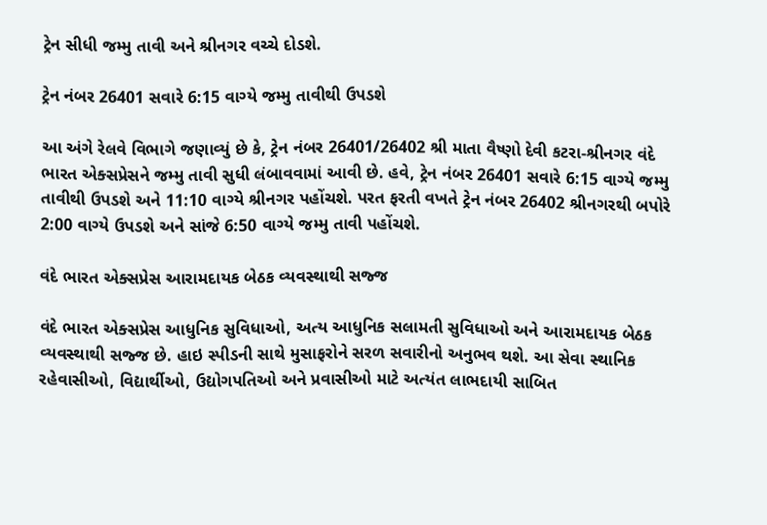ટ્રેન સીધી જમ્મુ તાવી અને શ્રીનગર વચ્ચે દોડશે.

ટ્રેન નંબર 26401 સવારે 6:15 વાગ્યે જમ્મુ તાવીથી ઉપડશે

આ અંગે રેલવે વિભાગે જણાવ્યું છે કે, ટ્રેન નંબર 26401/26402 શ્રી માતા વૈષ્ણો દેવી કટરા-શ્રીનગર વંદે ભારત એક્સપ્રેસને જમ્મુ તાવી સુધી લંબાવવામાં આવી છે. હવે, ટ્રેન નંબર 26401 સવારે 6:15 વાગ્યે જમ્મુ તાવીથી ઉપડશે અને 11:10 વાગ્યે શ્રીનગર પહોંચશે. પરત ફરતી વખતે ટ્રેન નંબર 26402 શ્રીનગરથી બપોરે 2:00 વાગ્યે ઉપડશે અને સાંજે 6:50 વાગ્યે જમ્મુ તાવી પહોંચશે.

વંદે ભારત એક્સપ્રેસ આરામદાયક બેઠક વ્યવસ્થાથી સજ્જ

વંદે ભારત એક્સપ્રેસ આધુનિક સુવિધાઓ, અત્ય આધુનિક સલામતી સુવિધાઓ અને આરામદાયક બેઠક વ્યવસ્થાથી સજ્જ છે. હાઇ સ્પીડની સાથે મુસાફરોને સરળ સવારીનો અનુભવ થશે. આ સેવા સ્થાનિક રહેવાસીઓ, વિદ્યાર્થીઓ, ઉદ્યોગપતિઓ અને પ્રવાસીઓ માટે અત્યંત લાભદાયી સાબિત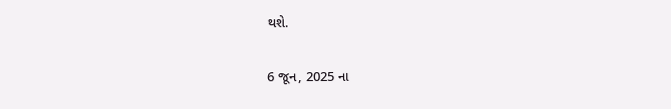થશે.

6 જૂન, 2025 ના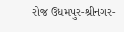રોજ ઉધમપુર-શ્રીનગર-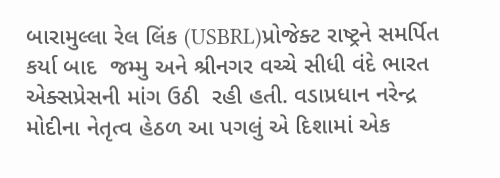બારામુલ્લા રેલ લિંક (USBRL)પ્રોજેક્ટ રાષ્ટ્રને સમર્પિત કર્યા બાદ  જમ્મુ અને શ્રીનગર વચ્ચે સીધી વંદે ભારત એક્સપ્રેસની માંગ ઉઠી  રહી હતી. વડાપ્રધાન નરેન્દ્ર મોદીના નેતૃત્વ હેઠળ આ પગલું એ દિશામાં એક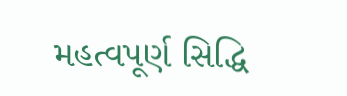મહત્વપૂર્ણ સિદ્ધિ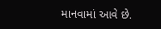માનવામાં આવે છે.